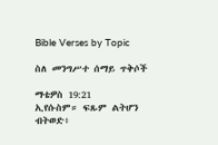Bible Verses by Topic

ስለ መንግሥተ ሰማይ ጥቅሶች

ማቴዎስ 19:21
ኢየሱስም። ፍጹም ልትሆን ብትወድ፥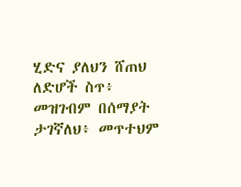ሂድና ያለህን ሸጠህ ለድሆች ስጥ፥ መዝገብም በሰማያት ታገኛለህ፥ መጥተህም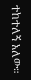ተከተለኝ አለው።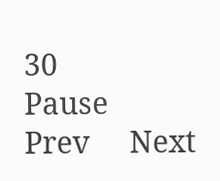30
Pause     Prev     Next